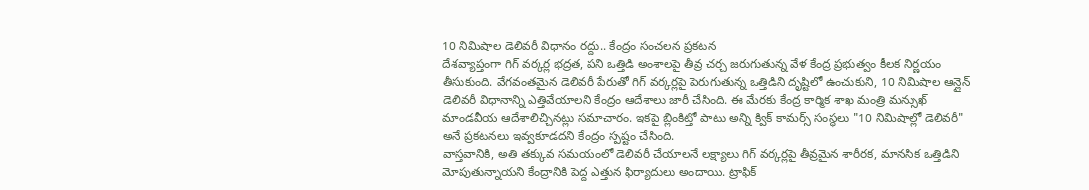10 నిమిషాల డెలివరీ విధానం రద్దు.. కేంద్రం సంచలన ప్రకటన
దేశవ్యాప్తంగా గిగ్ వర్కర్ల భద్రత, పని ఒత్తిడి అంశాలపై తీవ్ర చర్చ జరుగుతున్న వేళ కేంద్ర ప్రభుత్వం కీలక నిర్ణయం తీసుకుంది. వేగవంతమైన డెలివరీ పేరుతో గిగ్ వర్కర్లపై పెరుగుతున్న ఒత్తిడిని దృష్టిలో ఉంచుకుని, 10 నిమిషాల ఆన్లైన్ డెలివరీ విధానాన్ని ఎత్తివేయాలని కేంద్రం ఆదేశాలు జారీ చేసింది. ఈ మేరకు కేంద్ర కార్మిక శాఖ మంత్రి మన్సుఖ్ మాండవీయ ఆదేశాలిచ్చినట్లు సమాచారం. ఇకపై బ్లింకిట్తో పాటు అన్ని క్విక్ కామర్స్ సంస్థలు "10 నిమిషాల్లో డెలివరీ" అనే ప్రకటనలు ఇవ్వకూడదని కేంద్రం స్పష్టం చేసింది.
వాస్తవానికి, అతి తక్కువ సమయంలో డెలివరీ చేయాలనే లక్ష్యాలు గిగ్ వర్కర్లపై తీవ్రమైన శారీరక, మానసిక ఒత్తిడిని మోపుతున్నాయని కేంద్రానికి పెద్ద ఎత్తున ఫిర్యాదులు అందాయి. ట్రాఫిక్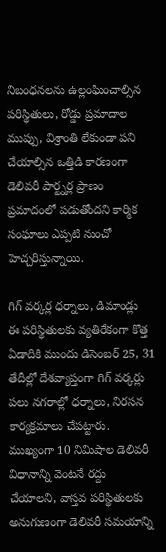నిబంధనలను ఉల్లంఘించాల్సిన పరిస్థితులు, రోడ్డు ప్రమాదాల ముప్పు, విశ్రాంతి లేకుండా పని చేయాల్సిన ఒత్తిడి కారణంగా డెలివరీ పార్ట్నర్ల ప్రాణం ప్రమాదంలో పడుతోందని కార్మిక సంఘాలు ఎప్పటి నుంచో హెచ్చరిస్తున్నాయి.

గిగ్ వర్కర్ల ధర్నాలు, డిమాండ్లు
ఈ పరిస్థితులకు వ్యతిరేకంగా కొత్త ఏడాదికి ముందు డిసెంబర్ 25, 31 తేదీల్లో దేశవ్యాప్తంగా గిగ్ వర్కర్లు పలు నగరాల్లో ధర్నాలు, నిరసన కార్యక్రమాలు చేపట్టారు. ముఖ్యంగా 10 నిమిషాల డెలివరీ విధానాన్ని వెంటనే రద్దు చేయాలని, వాస్తవ పరిస్థితులకు అనుగుణంగా డెలివరీ సమయాన్ని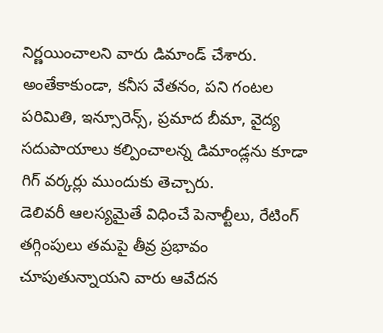నిర్ణయించాలని వారు డిమాండ్ చేశారు. అంతేకాకుండా, కనీస వేతనం, పని గంటల పరిమితి, ఇన్సూరెన్స్, ప్రమాద బీమా, వైద్య సదుపాయాలు కల్పించాలన్న డిమాండ్లను కూడా గిగ్ వర్కర్లు ముందుకు తెచ్చారు.
డెలివరీ ఆలస్యమైతే విధించే పెనాల్టీలు, రేటింగ్ తగ్గింపులు తమపై తీవ్ర ప్రభావం చూపుతున్నాయని వారు ఆవేదన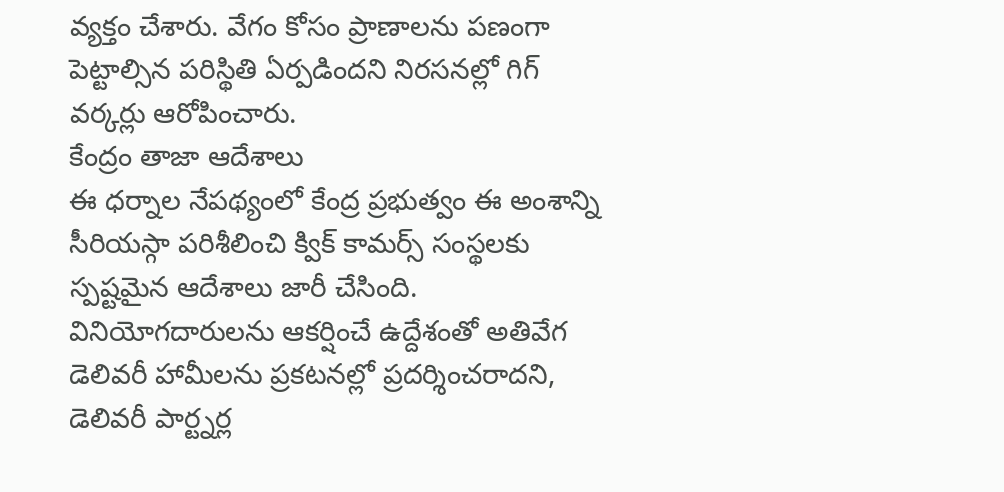వ్యక్తం చేశారు. వేగం కోసం ప్రాణాలను పణంగా పెట్టాల్సిన పరిస్థితి ఏర్పడిందని నిరసనల్లో గిగ్ వర్కర్లు ఆరోపించారు.
కేంద్రం తాజా ఆదేశాలు
ఈ ధర్నాల నేపథ్యంలో కేంద్ర ప్రభుత్వం ఈ అంశాన్ని సీరియస్గా పరిశీలించి క్విక్ కామర్స్ సంస్థలకు స్పష్టమైన ఆదేశాలు జారీ చేసింది. వినియోగదారులను ఆకర్షించే ఉద్దేశంతో అతివేగ డెలివరీ హామీలను ప్రకటనల్లో ప్రదర్శించరాదని, డెలివరీ పార్ట్నర్ల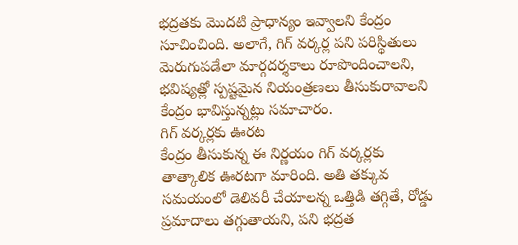భద్రతకు మొదటి ప్రాధాన్యం ఇవ్వాలని కేంద్రం సూచించింది. అలాగే, గిగ్ వర్కర్ల పని పరిస్థితులు మెరుగుపడేలా మార్గదర్శకాలు రూపొందించాలని, భవిష్యత్లో స్పష్టమైన నియంత్రణలు తీసుకురావాలని కేంద్రం భావిస్తున్నట్లు సమాచారం.
గిగ్ వర్కర్లకు ఊరట
కేంద్రం తీసుకున్న ఈ నిర్ణయం గిగ్ వర్కర్లకు తాత్కాలిక ఊరటగా మారింది. అతి తక్కువ సమయంలో డెలివరీ చేయాలన్న ఒత్తిడి తగ్గితే, రోడ్డు ప్రమాదాలు తగ్గుతాయని, పని భద్రత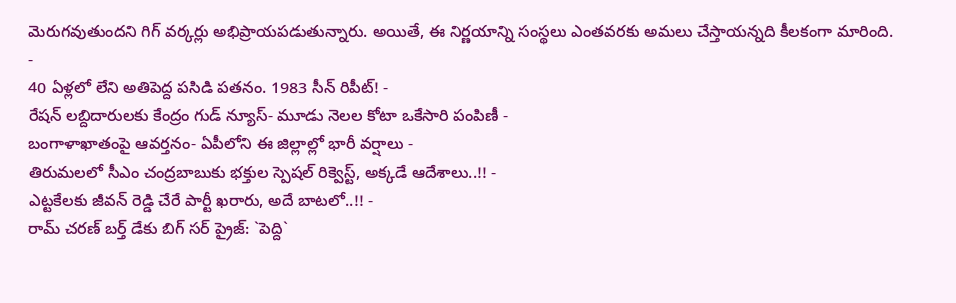మెరుగవుతుందని గిగ్ వర్కర్లు అభిప్రాయపడుతున్నారు. అయితే, ఈ నిర్ణయాన్ని సంస్థలు ఎంతవరకు అమలు చేస్తాయన్నది కీలకంగా మారింది.
-
40 ఏళ్లలో లేని అతిపెద్ద పసిడి పతనం. 1983 సీన్ రిపీట్! -
రేషన్ లబ్దిదారులకు కేంద్రం గుడ్ న్యూస్- మూడు నెలల కోటా ఒకేసారి పంపిణీ -
బంగాళాఖాతంపై ఆవర్తనం- ఏపీలోని ఈ జిల్లాల్లో భారీ వర్షాలు -
తిరుమలలో సీఎం చంద్రబాబుకు భక్తుల స్పెషల్ రిక్వెస్ట్, అక్కడే ఆదేశాలు..!! -
ఎట్టకేలకు జీవన్ రెడ్డి చేరే పార్టీ ఖరారు, అదే బాటలో..!! -
రామ్ చరణ్ బర్త్ డేకు బిగ్ సర్ ప్రైజ్: `పెద్ది`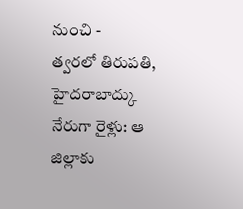నుంచి -
త్వరలో తిరుపతి, హైదరాబాద్కు నేరుగా రైళ్లు: ఆ జిల్లాకు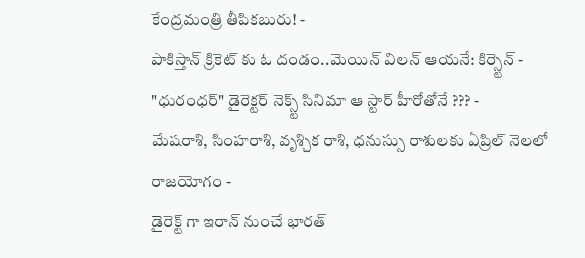కేంద్రమంత్రి తీపికబురు! -
పాకిస్తాన్ క్రికెట్ కు ఓ దండం..మెయిన్ విలన్ ఆయనే: కిర్స్టెన్ -
"ధురంధర్" డైరెక్టర్ నెక్స్ట్ సినిమా ఆ స్టార్ హీరోతోనే ??? -
మేషరాశి, సింహరాశి, వృశ్చిక రాశి, ధనుస్సు రాశులకు ఏప్రిల్ నెలలో రాజయోగం -
డైరెక్ట్ గా ఇరాన్ నుంచే భారత్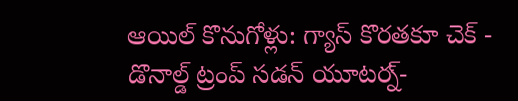ఆయిల్ కొనుగోళ్లు: గ్యాస్ కొరతకూ చెక్ -
డొనాల్డ్ ట్రంప్ సడన్ యూటర్న్-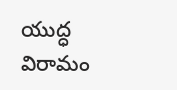యుద్ధ విరామం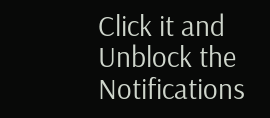Click it and Unblock the Notifications